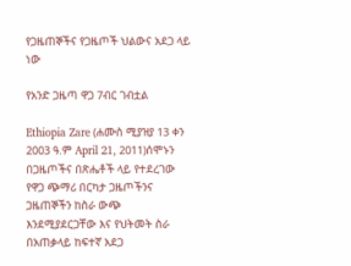የጋዜጠኞችና የጋዜጦች ህልውና አደጋ ላይ ነው

የአንድ ጋዜጣ ዋጋ 7ብር ገብቷል

Ethiopia Zare (ሐሙስ ሚያዝያ 13 ቀን 2003 ዓ.ም April 21, 2011)ሰሞኑን በጋዜጦችና በጽሔቶች ላይ የተደረገው የዋጋ ጭማሪ በርካታ ጋዜጦችንና ጋዜጠኞችን ከስራ ውጭ እንደሚያደርጋቸው እና የህትመት ስራ በአጠቃላይ ከፍተኛ አደጋ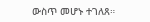ውስጥ መሆኑ ተገለጸ።